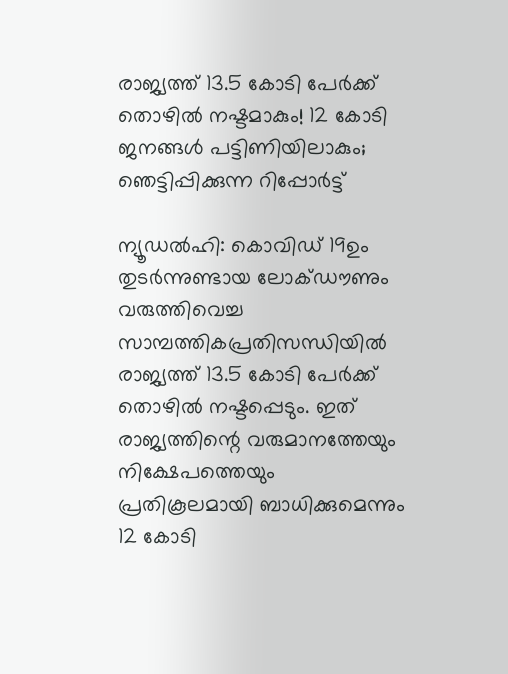രാജ്യത്ത് 13.5 കോടി പേര്‍ക്ക് തൊഴില്‍ നഷ്ടമാകും! 12 കോടി ജനങ്ങള്‍ പട്ടിണിയിലാകും; ഞെട്ടിപ്പിക്കുന്ന റിപ്പോര്‍ട്ട്

ന്യൂഡല്‍ഹി: കൊവിഡ് 19ഉം തുടര്‍ന്നുണ്ടായ ലോക്ഡൗണും വരുത്തിവെച്ച സാമ്പത്തികപ്രതിസന്ധിയില്‍ രാജ്യത്ത് 13.5 കോടി പേര്‍ക്ക് തൊഴില്‍ നഷ്ടപ്പെടും. ഇത് രാജ്യത്തിന്റെ വരുമാനത്തേയും നിക്ഷേപത്തെയും പ്രതികൂലമായി ബാധിക്കുമെന്നും 12 കോടി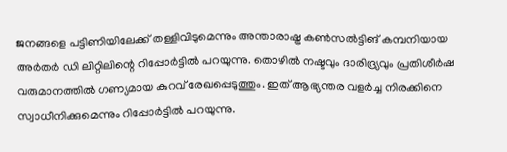ജനങ്ങളെ പട്ടിണിയിലേക്ക് തള്ളിവിടുമെന്നും അന്താരാഷ്ട്ര കണ്‍സല്‍ട്ടിങ് കമ്പനിയായ അര്‍തര്‍ ഡി ലിറ്റിലിന്റെ റിപ്പോര്‍ട്ടില്‍ പറയുന്നു. തൊഴില്‍ നഷ്ടവും ദാരിദ്ര്യവും പ്രതിശീര്‍ഷ വരുമാനത്തില്‍ ഗണ്യമായ കുറവ് രേഖപ്പെടുത്തും. ഇത് ആഭ്യന്തര വളര്‍ച്ച നിരക്കിനെ സ്വാധീനിക്കുമെന്നും റിപ്പോര്‍ട്ടില്‍ പറയുന്നു.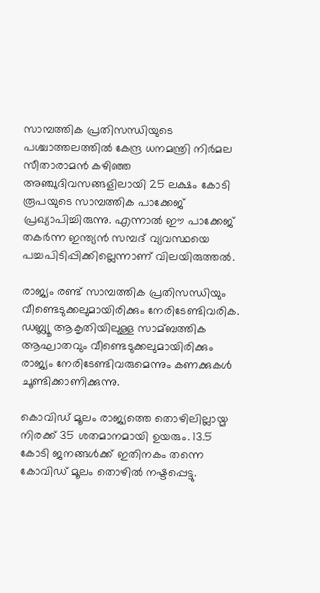സാമ്പത്തിക പ്രതിസന്ധിയുടെ പശ്ചാത്തലത്തില്‍ കേന്ദ്ര ധനമന്ത്രി നിര്‍മല സീതാരാമന്‍ കഴിഞ്ഞ അഞ്ചുദിവസങ്ങളിലായി 25 ലക്ഷം കോടി രൂപയുടെ സാമ്പത്തിക പാക്കേജ് പ്രഖ്യാപിച്ചിരുന്നു. എന്നാല്‍ ഈ പാക്കേജ് തകര്‍ന്ന ഇന്ത്യന്‍ സമ്പദ് വ്യവസ്ഥയെ പച്ചപിടിപ്പിക്കില്ലെന്നാണ് വിലയിരുത്തല്‍.

രാജ്യം രണ്ട് സാമ്പത്തിക പ്രതിസന്ധിയും വീണ്ടെടുക്കലുമായിരിക്കും നേരിടേണ്ടിവരിക. ഡബ്ല്യൂ ആകൃതിയിലുള്ള സാമ്ബത്തിക ആഘാതവും വീണ്ടെടുക്കലുമായിരിക്കും രാജ്യം നേരിടേണ്ടിവരുമെന്നും കണക്കുകള്‍ ചൂണ്ടിക്കാണിക്കുന്നു.

കൊവിഡ് മൂലം രാജ്യത്തെ തൊഴിലില്ലായ്മ നിരക്ക് 35 ശതമാനമായി ഉയരും. 13.5 കോടി ജനങ്ങള്‍ക്ക് ഇതിനകം തന്നെ കോവിഡ് മൂലം തൊഴില്‍ നഷ്ടപ്പെട്ടു.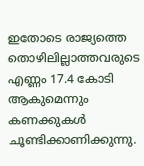ഇതോടെ രാജ്യത്തെ തൊഴിലില്ലാത്തവരുടെ എണ്ണം 17.4 കോടി ആകുമെന്നും കണക്കുകള്‍ ചൂണ്ടിക്കാണിക്കുന്നു.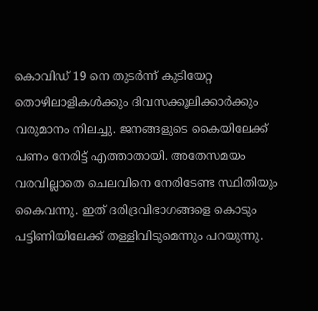കൊവിഡ് 19 നെ തുടര്‍ന്ന് കുടിയേറ്റ തൊഴിലാളികള്‍ക്കും ദിവസക്കൂലിക്കാര്‍ക്കും വരുമാനം നിലച്ചു. ജനങ്ങളുടെ കൈയിലേക്ക് പണം നേരിട്ട് എത്താതായി. അതേസമയം വരവില്ലാതെ ചെലവിനെ നേരിടേണ്ട സ്ഥിതിയും കൈവന്നു. ഇത് ദരിദ്രവിഭാഗങ്ങളെ കൊടും പട്ടിണിയിലേക്ക് തള്ളിവിടുമെന്നും പറയുന്നു.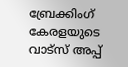ബ്രേക്കിംഗ് കേരളയുടെ വാട്സ് അപ്പ്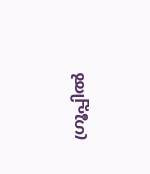ഗ്രൂപ്പിൽ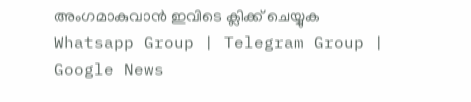അംഗമാകുവാൻ ഇവിടെ ക്ലിക്ക് ചെയ്യുക Whatsapp Group | Telegram Group | Google News